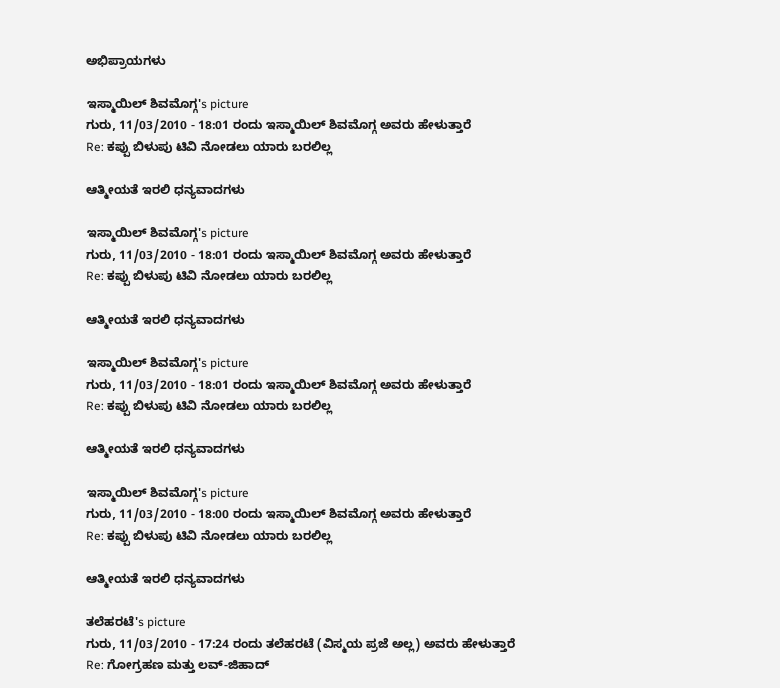ಅಭಿಪ್ರಾಯಗಳು

ಇಸ್ಮಾಯಿಲ್ ಶಿವಮೊಗ್ಗ's picture
ಗುರು, 11/03/2010 - 18:01 ರಂದು ಇಸ್ಮಾಯಿಲ್ ಶಿವಮೊಗ್ಗ ಅವರು ಹೇಳುತ್ತಾರೆ
Re: ಕಪ್ಪು ಬಿಳುಪು ಟಿವಿ ನೋಡಲು ಯಾರು ಬರಲಿಲ್ಲ

ಆತ್ಮೀಯತೆ ಇರಲಿ ಧನ್ಯವಾದಗಳು

ಇಸ್ಮಾಯಿಲ್ ಶಿವಮೊಗ್ಗ's picture
ಗುರು, 11/03/2010 - 18:01 ರಂದು ಇಸ್ಮಾಯಿಲ್ ಶಿವಮೊಗ್ಗ ಅವರು ಹೇಳುತ್ತಾರೆ
Re: ಕಪ್ಪು ಬಿಳುಪು ಟಿವಿ ನೋಡಲು ಯಾರು ಬರಲಿಲ್ಲ

ಆತ್ಮೀಯತೆ ಇರಲಿ ಧನ್ಯವಾದಗಳು

ಇಸ್ಮಾಯಿಲ್ ಶಿವಮೊಗ್ಗ's picture
ಗುರು, 11/03/2010 - 18:01 ರಂದು ಇಸ್ಮಾಯಿಲ್ ಶಿವಮೊಗ್ಗ ಅವರು ಹೇಳುತ್ತಾರೆ
Re: ಕಪ್ಪು ಬಿಳುಪು ಟಿವಿ ನೋಡಲು ಯಾರು ಬರಲಿಲ್ಲ

ಆತ್ಮೀಯತೆ ಇರಲಿ ಧನ್ಯವಾದಗಳು

ಇಸ್ಮಾಯಿಲ್ ಶಿವಮೊಗ್ಗ's picture
ಗುರು, 11/03/2010 - 18:00 ರಂದು ಇಸ್ಮಾಯಿಲ್ ಶಿವಮೊಗ್ಗ ಅವರು ಹೇಳುತ್ತಾರೆ
Re: ಕಪ್ಪು ಬಿಳುಪು ಟಿವಿ ನೋಡಲು ಯಾರು ಬರಲಿಲ್ಲ

ಆತ್ಮೀಯತೆ ಇರಲಿ ಧನ್ಯವಾದಗಳು

ತಲೆಹರಟೆ's picture
ಗುರು, 11/03/2010 - 17:24 ರಂದು ತಲೆಹರಟೆ (ವಿಸ್ಮಯ ಪ್ರಜೆ ಅಲ್ಲ) ಅವರು ಹೇಳುತ್ತಾರೆ
Re: ಗೋಗ್ರಹಣ ಮತ್ತು ಲವ್-ಜಿಹಾದ್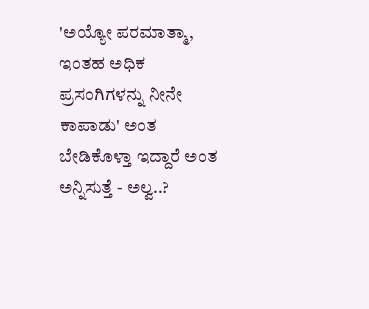'ಅಯ್ಯೋ ಪರಮಾತ್ಮಾ, ಇಂತಹ ಅಧಿಕ ಪ್ರಸಂಗಿಗಳನ್ನು ನೀನೇ ಕಾಪಾಡು' ಅಂತ ಬೇಡಿಕೊಳ್ತಾ ಇದ್ದಾರೆ ಅಂತ ಅನ್ನಿಸುತ್ತೆ - ಅಲ್ವ..?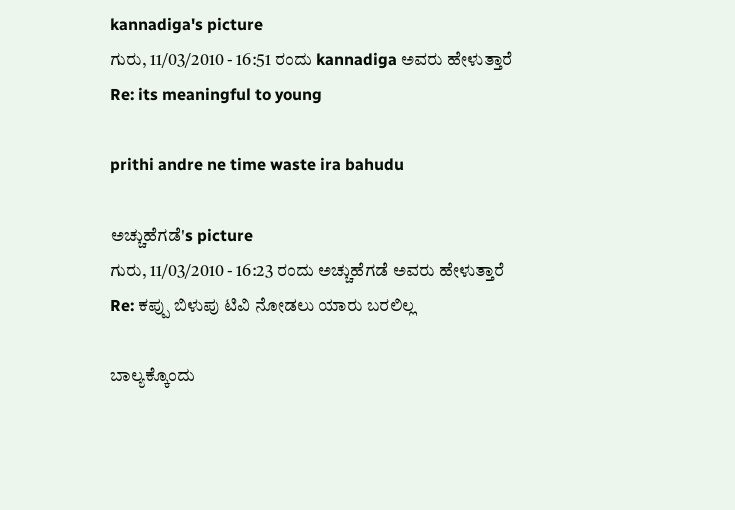kannadiga's picture
ಗುರು, 11/03/2010 - 16:51 ರಂದು kannadiga ಅವರು ಹೇಳುತ್ತಾರೆ
Re: its meaningful to young

prithi andre ne time waste ira bahudu

ಅಚ್ಚುಹೆಗಡೆ's picture
ಗುರು, 11/03/2010 - 16:23 ರಂದು ಅಚ್ಚುಹೆಗಡೆ ಅವರು ಹೇಳುತ್ತಾರೆ
Re: ಕಪ್ಪು ಬಿಳುಪು ಟಿವಿ ನೋಡಲು ಯಾರು ಬರಲಿಲ್ಲ

ಬಾಲ್ಯಕ್ಕೊಂದು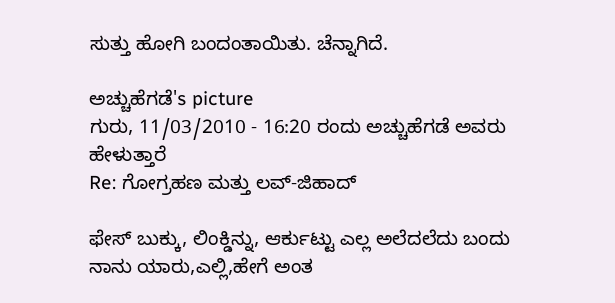ಸುತ್ತು ಹೋಗಿ ಬಂದಂತಾಯಿತು. ಚೆನ್ನಾಗಿದೆ.

ಅಚ್ಚುಹೆಗಡೆ's picture
ಗುರು, 11/03/2010 - 16:20 ರಂದು ಅಚ್ಚುಹೆಗಡೆ ಅವರು ಹೇಳುತ್ತಾರೆ
Re: ಗೋಗ್ರಹಣ ಮತ್ತು ಲವ್-ಜಿಹಾದ್

ಫೇಸ್ ಬುಕ್ಕು, ಲಿಂಕ್ಡಿನ್ನು, ಆರ್ಕುಟ್ಟು ಎಲ್ಲ ಅಲೆದಲೆದು ಬಂದು ನಾನು ಯಾರು,ಎಲ್ಲಿ,ಹೇಗೆ ಅಂತ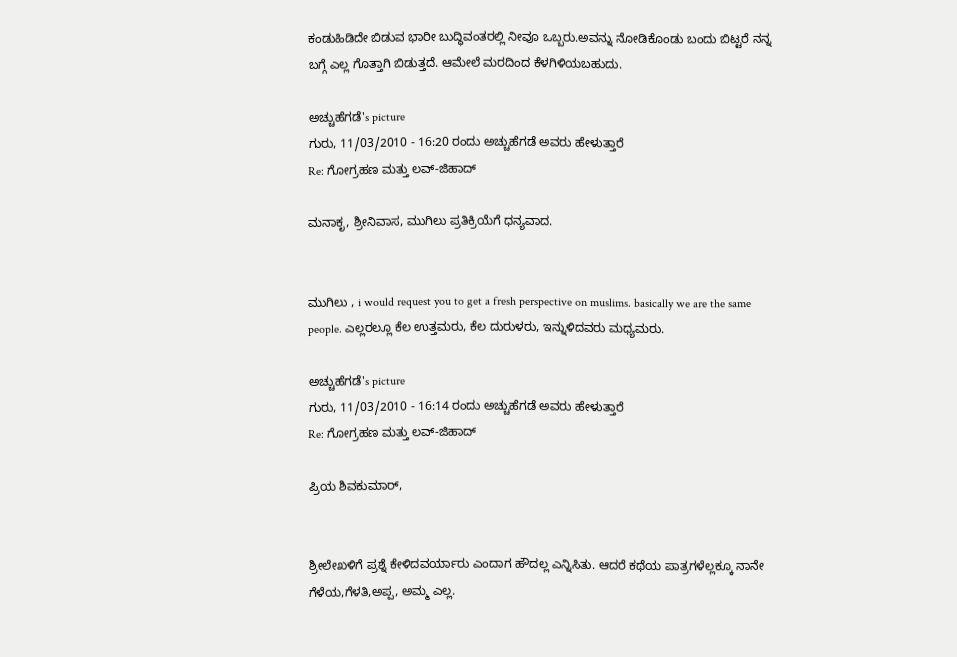ಕಂಡುಹಿಡಿದೇ ಬಿಡುವ ಭಾರೀ ಬುದ್ಧಿವಂತರಲ್ಲಿ ನೀವೂ ಒಬ್ಬರು.ಅವನ್ನು ನೋಡಿಕೊಂಡು ಬಂದು ಬಿಟ್ಟರೆ ನನ್ನ ಬಗ್ಗೆ ಎಲ್ಲ ಗೊತ್ತಾಗಿ ಬಿಡುತ್ತದೆ. ಆಮೇಲೆ ಮರದಿಂದ ಕೆಳಗಿಳಿಯಬಹುದು.

ಅಚ್ಚುಹೆಗಡೆ's picture
ಗುರು, 11/03/2010 - 16:20 ರಂದು ಅಚ್ಚುಹೆಗಡೆ ಅವರು ಹೇಳುತ್ತಾರೆ
Re: ಗೋಗ್ರಹಣ ಮತ್ತು ಲವ್-ಜಿಹಾದ್

ಮನಾಕೃ, ಶ್ರೀನಿವಾಸ, ಮುಗಿಲು ಪ್ರತಿಕ್ರಿಯೆಗೆ ಧನ್ಯವಾದ.


ಮುಗಿಲು , i would request you to get a fresh perspective on muslims. basically we are the same people. ಎಲ್ಲರಲ್ಲೂ ಕೆಲ ಉತ್ತಮರು, ಕೆಲ ದುರುಳರು, ಇನ್ನುಳಿದವರು ಮಧ್ಯಮರು.

ಅಚ್ಚುಹೆಗಡೆ's picture
ಗುರು, 11/03/2010 - 16:14 ರಂದು ಅಚ್ಚುಹೆಗಡೆ ಅವರು ಹೇಳುತ್ತಾರೆ
Re: ಗೋಗ್ರಹಣ ಮತ್ತು ಲವ್-ಜಿಹಾದ್

ಪ್ರಿಯ ಶಿವಕುಮಾರ್,


ಶ್ರೀಲೇಖಳಿಗೆ ಪ್ರಶ್ನೆ ಕೇಳಿದವರ್ಯಾರು ಎಂದಾಗ ಹೌದಲ್ಲ ಎನ್ನಿಸಿತು. ಆದರೆ ಕಥೆಯ ಪಾತ್ರಗಳೆಲ್ಲಕ್ಕೂ ನಾನೇ ಗೆಳೆಯ,ಗೆಳತಿ,ಅಪ್ಪ, ಅಮ್ಮ ಎಲ್ಲ.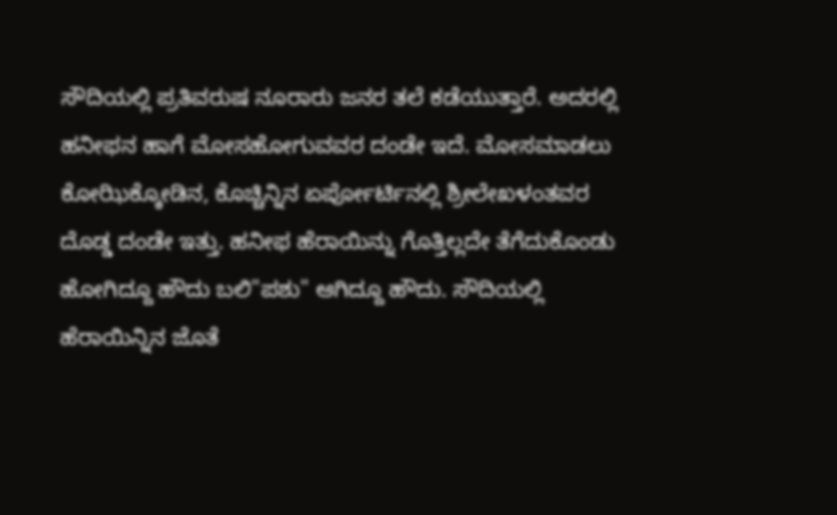ಸೌದಿಯಲ್ಲಿ ಪ್ರತಿವರುಷ ನೂರಾರು ಜನರ ತಲೆ ಕಡೆಯುತ್ತಾರೆ. ಅದರಲ್ಲಿ ಹನೀಫನ ಹಾಗೆ ಮೋಸಹೋಗುವವರ ದಂಡೇ ಇದೆ. ಮೋಸಮಾಡಲು ಕೋಝಿಕ್ಕೋಡಿನ, ಕೊಚ್ಚಿನ್ನಿನ ಏರ್ಪೋರ್ಟಿನಲ್ಲಿ ಶ್ರೀಲೇಖಳಂತವರ ದೊಡ್ಡ ದಂಡೇ ಇತ್ತು. ಹನೀಫ ಹೆರಾಯಿನ್ನು ಗೊತ್ತಿಲ್ಲದೇ ತೆಗೆದುಕೊಂಡು ಹೋಗಿದ್ದೂ ಹೌದು ಬಲಿ"ಪಶು" ಆಗಿದ್ದೂ ಹೌದು. ಸೌದಿಯಲ್ಲಿ  ಹೆರಾಯಿನ್ನಿನ ಜೊತೆ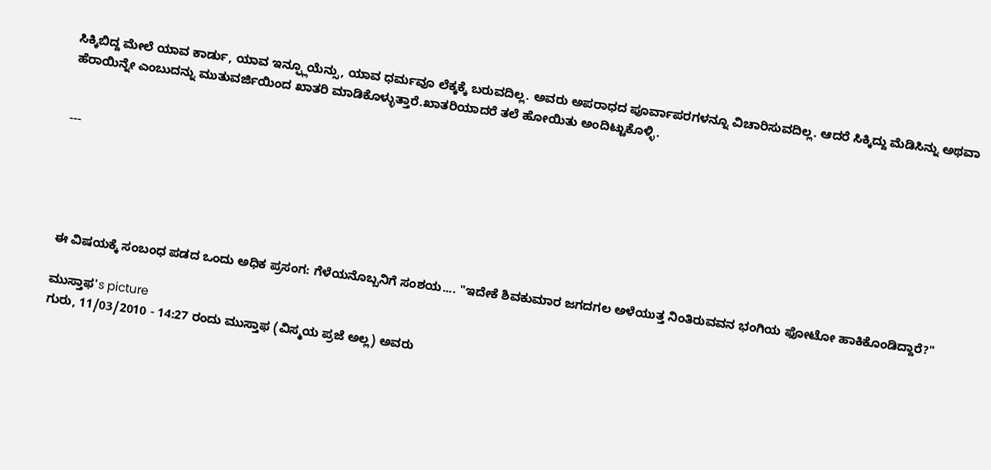ಸಿಕ್ಕಿಬಿದ್ದ ಮೇಲೆ ಯಾವ ಕಾರ್ಡು, ಯಾವ ಇನ್ಫ್ಲೂಯೆನ್ಸು, ಯಾವ ಧರ್ಮವೂ ಲೆಕ್ಕಕ್ಕೆ ಬರುವದಿಲ್ಲ. ಅವರು ಅಪರಾಧದ ಪೂರ್ವಾಪರಗಳನ್ನೂ ವಿಚಾರಿಸುವದಿಲ್ಲ. ಆದರೆ ಸಿಕ್ಕಿದ್ದು ಮೆಡಿಸಿನ್ನು ಅಥವಾ ಹೆರಾಯಿನ್ನೇ ಎಂಬುದನ್ನು ಮುತುವರ್ಜಿಯಿಂದ ಖಾತರಿ ಮಾಡಿಕೊಳ್ಳುತ್ತಾರೆ.ಖಾತರಿಯಾದರೆ ತಲೆ ಹೋಯಿತು ಅಂದಿಟ್ಟುಕೊಳ್ಳಿ.


---





ಈ ವಿಷಯಕ್ಕೆ ಸಂಬಂಧ ಪಡದ ಒಂದು ಅಧಿಕ ಪ್ರಸಂಗ: ಗೆಳೆಯನೊಬ್ಬನಿಗೆ ಸಂಶಯ.... "ಇದೇಕೆ ಶಿವಕುಮಾರ ಜಗದಗಲ ಅಳೆಯುತ್ತ ನಿಂತಿರುವವನ ಭಂಗಿಯ ಫೋಟೋ ಹಾಕಿಕೊಂಡಿದ್ದಾರೆ?"

ಮುಸ್ತಾಫ's picture
ಗುರು, 11/03/2010 - 14:27 ರಂದು ಮುಸ್ತಾಫ (ವಿಸ್ಮಯ ಪ್ರಜೆ ಅಲ್ಲ) ಅವರು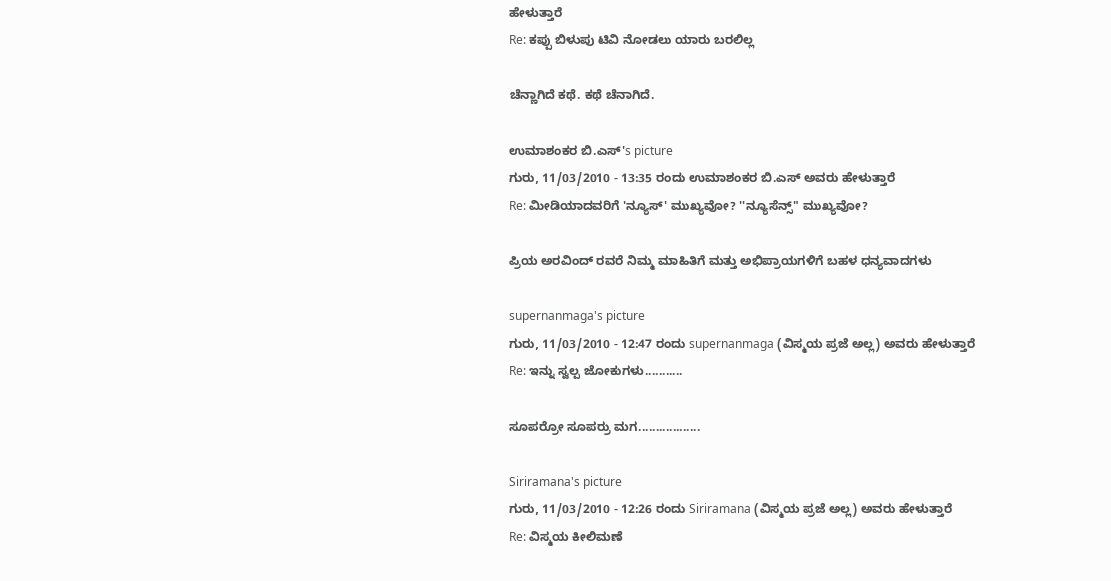ಹೇಳುತ್ತಾರೆ
Re: ಕಪ್ಪು ಬಿಳುಪು ಟಿವಿ ನೋಡಲು ಯಾರು ಬರಲಿಲ್ಲ

ಚೆನ್ಣಾಗಿದೆ ಕಥೆ. ಕಥೆ ಚೆನಾಗಿದೆ.

ಉಮಾಶಂಕರ ಬಿ.ಎಸ್'s picture
ಗುರು, 11/03/2010 - 13:35 ರಂದು ಉಮಾಶಂಕರ ಬಿ.ಎಸ್ ಅವರು ಹೇಳುತ್ತಾರೆ
Re: ಮೀಡಿಯಾದವರಿಗೆ 'ನ್ಯೂಸ್' ಮುಖ್ಯವೋ? ''ನ್ಯೂಸೆನ್ಸ್" ಮುಖ್ಯವೋ?

ಪ್ರಿಯ ಅರವಿಂದ್ ರವರೆ ನಿಮ್ಮ ಮಾಹಿತಿಗೆ ಮತ್ತು ಅಭಿಪ್ರಾಯಗಳಿಗೆ ಬಹಳ ಧನ್ಯವಾದಗಳು

supernanmaga's picture
ಗುರು, 11/03/2010 - 12:47 ರಂದು supernanmaga (ವಿಸ್ಮಯ ಪ್ರಜೆ ಅಲ್ಲ) ಅವರು ಹೇಳುತ್ತಾರೆ
Re: ಇನ್ನು ಸ್ವಲ್ಪ ಜೋಕುಗಳು...........

ಸೂಪರ್ರೋ ಸೂಪರ್ರು ಮಗ..................

Siriramana's picture
ಗುರು, 11/03/2010 - 12:26 ರಂದು Siriramana (ವಿಸ್ಮಯ ಪ್ರಜೆ ಅಲ್ಲ) ಅವರು ಹೇಳುತ್ತಾರೆ
Re: ವಿಸ್ಮಯ ಕೀಲಿಮಣೆ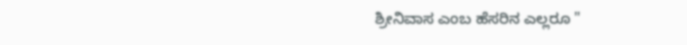ಶ್ರೀನಿವಾಸ ಎಂಬ ಹೆಸರಿನ ಎಲ್ಲರೂ "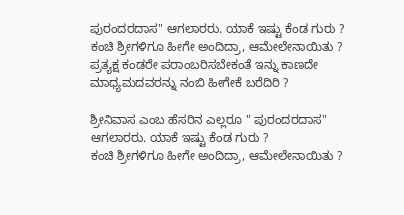ಪುರಂದರದಾಸ" ಆಗಲಾರರು. ಯಾಕೆ ಇಷ್ಟು ಕೆಂಡ ಗುರು ?
ಕಂಚಿ ಶ್ರೀಗಳಿಗೂ ಹೀಗೇ ಅಂದಿದ್ರಾ, ಆಮೇಲೇನಾಯಿತು ?
ಪ್ರತ್ಯಕ್ಷ ಕಂಡರೇ ಪರಾಂಬರಿಸಬೇಕಂತೆ ಇನ್ನು ಕಾಣದೇ ಮಾಧ್ಯಮದವರನ್ನು ನಂಬಿ ಹೀಗೇಕೆ ಬರೆದಿರಿ ?

ಶ್ರೀನಿವಾಸ ಎಂಬ ಹೆಸರಿನ ಎಲ್ಲರೂ " ಪುರಂದರದಾಸ" ಆಗಲಾರರು. ಯಾಕೆ ಇಷ್ಟು ಕೆಂಡ ಗುರು ?
ಕಂಚಿ ಶ್ರೀಗಳಿಗೂ ಹೀಗೇ ಅಂದಿದ್ರಾ, ಆಮೇಲೇನಾಯಿತು ?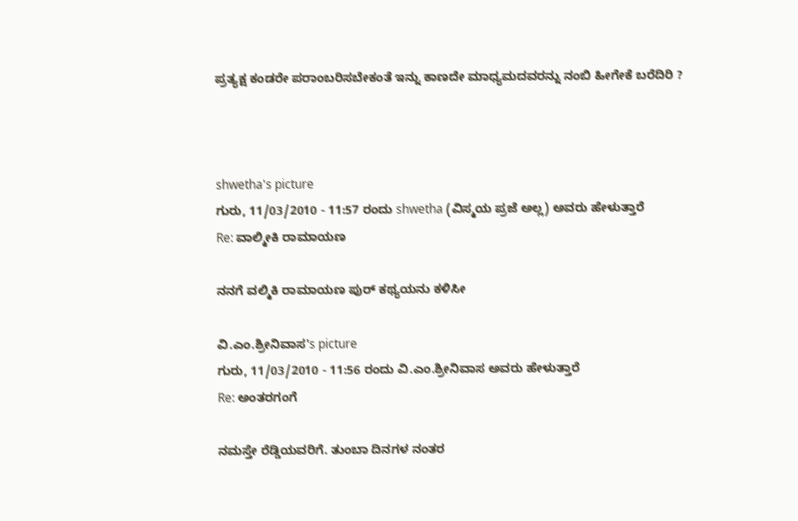ಪ್ರತ್ಯಕ್ಷ ಕಂಡರೇ ಪರಾಂಬರಿಸಬೇಕಂತೆ ಇನ್ನು ಕಾಣದೇ ಮಾಧ್ಯಮದವರನ್ನು ನಂಬಿ ಹೀಗೇಕೆ ಬರೆದಿರಿ ?



shwetha's picture
ಗುರು, 11/03/2010 - 11:57 ರಂದು shwetha (ವಿಸ್ಮಯ ಪ್ರಜೆ ಅಲ್ಲ) ಅವರು ಹೇಳುತ್ತಾರೆ
Re: ವಾಲ್ಮೀಕಿ ರಾಮಾಯಣ

ನನಗೆ ವಲ್ಮಿಕಿ ರಾಮಾಯಣ ಪುರ್ ಕಥ್ಯಯನು ಕಳಿಸೀ

ವಿ.ಎಂ.ಶ್ರೀನಿವಾಸ's picture
ಗುರು, 11/03/2010 - 11:56 ರಂದು ವಿ.ಎಂ.ಶ್ರೀನಿವಾಸ ಅವರು ಹೇಳುತ್ತಾರೆ
Re: ಅಂತರಗಂಗೆ

ನಮಸ್ತೇ ರೆಡ್ಡಿಯವರಿಗೆ. ತುಂಬಾ ದಿನಗಳ ನಂತರ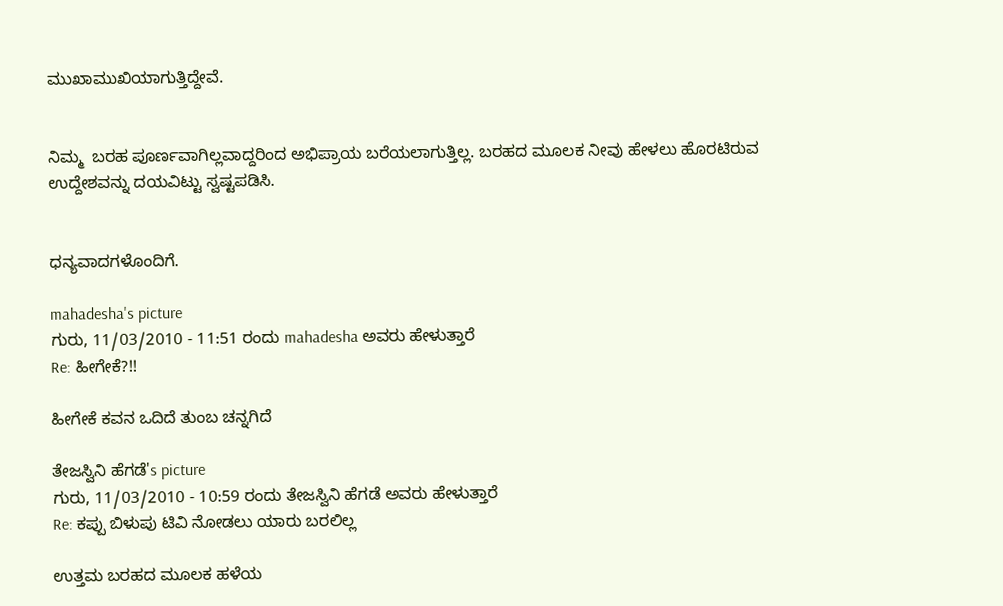ಮುಖಾಮುಖಿಯಾಗುತ್ತಿದ್ದೇವೆ.


ನಿಮ್ಮ  ಬರಹ ಪೂರ್ಣವಾಗಿಲ್ಲವಾದ್ದರಿಂದ ಅಭಿಪ್ರಾಯ ಬರೆಯಲಾಗುತ್ತಿಲ್ಲ. ಬರಹದ ಮೂಲಕ ನೀವು ಹೇಳಲು ಹೊರಟಿರುವ ಉದ್ದೇಶವನ್ನು ದಯವಿಟ್ಟು ಸ್ವಷ್ಟಪಡಿಸಿ.


ಧನ್ಯವಾದಗಳೊಂದಿಗೆ.

mahadesha's picture
ಗುರು, 11/03/2010 - 11:51 ರಂದು mahadesha ಅವರು ಹೇಳುತ್ತಾರೆ
Re: ಹೀಗೇಕೆ?!!

ಹೀಗೇಕೆ ಕವನ ಒದಿದೆ ತುಂಬ ಚನ್ನಗಿದೆ

ತೇಜಸ್ವಿನಿ ಹೆಗಡೆ's picture
ಗುರು, 11/03/2010 - 10:59 ರಂದು ತೇಜಸ್ವಿನಿ ಹೆಗಡೆ ಅವರು ಹೇಳುತ್ತಾರೆ
Re: ಕಪ್ಪು ಬಿಳುಪು ಟಿವಿ ನೋಡಲು ಯಾರು ಬರಲಿಲ್ಲ

ಉತ್ತಮ ಬರಹದ ಮೂಲಕ ಹಳೆಯ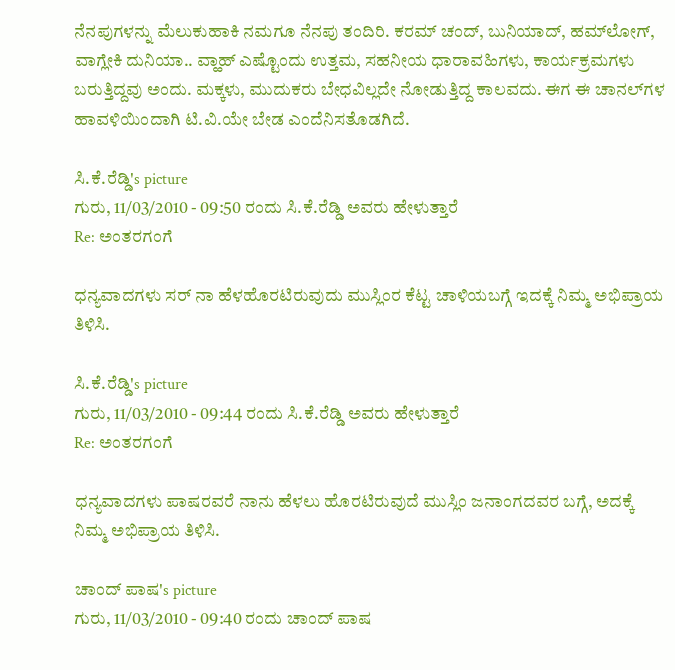ನೆನಪುಗಳನ್ನು ಮೆಲುಕುಹಾಕಿ ನಮಗೂ ನೆನಪು ತಂದಿರಿ. ಕರಮ್ ಚಂದ್, ಬುನಿಯಾದ್, ಹಮ್‌ಲೋಗ್, ವಾಗ್ಲೇಕಿ ದುನಿಯಾ.. ವ್ಹಾಹ್ ಎಷ್ಟೊಂದು ಉತ್ತಮ, ಸಹನೀಯ ಧಾರಾವಹಿಗಳು, ಕಾರ್ಯಕ್ರಮಗಳು ಬರುತ್ತಿದ್ದವು ಅಂದು. ಮಕ್ಕಳು, ಮುದುಕರು ಬೇಧವಿಲ್ಲದೇ ನೋಡುತ್ತಿದ್ದ ಕಾಲವದು. ಈಗ ಈ ಚಾನಲ್‌ಗಳ ಹಾವಳಿಯಿಂದಾಗಿ ಟಿ.ವಿ.ಯೇ ಬೇಡ ಎಂದೆನಿಸತೊಡಗಿದೆ.

ಸಿ.ಕೆ.ರೆಡ್ಡಿ's picture
ಗುರು, 11/03/2010 - 09:50 ರಂದು ಸಿ.ಕೆ.ರೆಡ್ಡಿ ಅವರು ಹೇಳುತ್ತಾರೆ
Re: ಅಂತರಗಂಗೆ

ಧನ್ಯವಾದಗಳು ಸರ್ ನಾ ಹೆಳಹೊರಟಿರುವುದು ಮುಸ್ಲಿಂರ ಕೆಟ್ಟ ಚಾಳಿಯಬಗ್ಗೆ ಇದಕ್ಕೆ ನಿಮ್ಮ ಅಭಿಪ್ರಾಯ ತಿಳಿಸಿ.

ಸಿ.ಕೆ.ರೆಡ್ಡಿ's picture
ಗುರು, 11/03/2010 - 09:44 ರಂದು ಸಿ.ಕೆ.ರೆಡ್ಡಿ ಅವರು ಹೇಳುತ್ತಾರೆ
Re: ಅಂತರಗಂಗೆ

ಧನ್ಯವಾದಗಳು ಪಾಷರವರೆ ನಾನು ಹೆಳಲು ಹೊರಟಿರುವುದೆ ಮುಸ್ಲಿಂ ಜನಾಂಗದವರ ಬಗ್ಗೆ, ಅದಕ್ಕೆ ನಿಮ್ಮ ಅಭಿಪ್ರಾಯ ತಿಳಿಸಿ.

ಚಾಂದ್ ಪಾಷ's picture
ಗುರು, 11/03/2010 - 09:40 ರಂದು ಚಾಂದ್ ಪಾಷ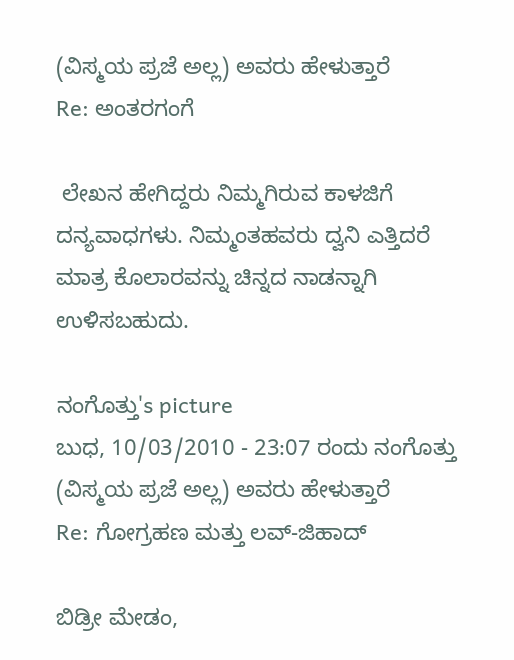(ವಿಸ್ಮಯ ಪ್ರಜೆ ಅಲ್ಲ) ಅವರು ಹೇಳುತ್ತಾರೆ
Re: ಅಂತರಗಂಗೆ

 ಲೇಖನ ಹೇಗಿದ್ದರು ನಿಮ್ಮಗಿರುವ ಕಾಳಜಿಗೆ ದನ್ಯವಾಧಗಳು. ನಿಮ್ಮಂತಹವರು ದ್ವನಿ ಎತ್ತಿದರೆ ಮಾತ್ರ ಕೊಲಾರವನ್ನು ಚಿನ್ನದ ನಾಡನ್ನಾಗಿ ಉಳಿಸಬಹುದು.

ನಂಗೊತ್ತು's picture
ಬುಧ, 10/03/2010 - 23:07 ರಂದು ನಂಗೊತ್ತು (ವಿಸ್ಮಯ ಪ್ರಜೆ ಅಲ್ಲ) ಅವರು ಹೇಳುತ್ತಾರೆ
Re: ಗೋಗ್ರಹಣ ಮತ್ತು ಲವ್-ಜಿಹಾದ್

ಬಿಡ್ರೀ ಮೇಡಂ,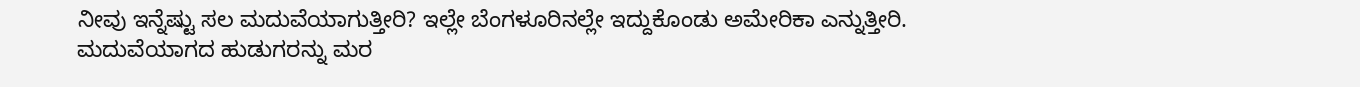ನೀವು ಇನ್ನೆಷ್ಟು ಸಲ ಮದುವೆಯಾಗುತ್ತೀರಿ? ಇಲ್ಲೇ ಬೆಂಗಳೂರಿನಲ್ಲೇ ಇದ್ದುಕೊಂಡು ಅಮೇರಿಕಾ ಎನ್ನುತ್ತೀರಿ. ಮದುವೆಯಾಗದ ಹುಡುಗರನ್ನು ಮರ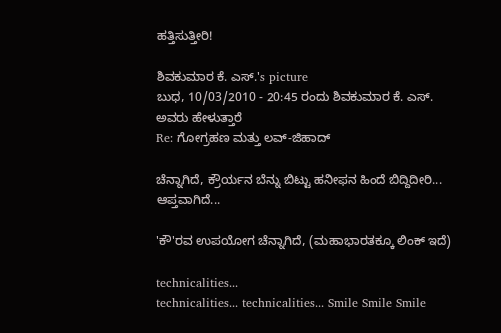ಹತ್ತಿಸುತ್ತೀರಿ!

ಶಿವಕುಮಾರ ಕೆ. ಎಸ್.'s picture
ಬುಧ, 10/03/2010 - 20:45 ರಂದು ಶಿವಕುಮಾರ ಕೆ. ಎಸ್. ಅವರು ಹೇಳುತ್ತಾರೆ
Re: ಗೋಗ್ರಹಣ ಮತ್ತು ಲವ್-ಜಿಹಾದ್

ಚೆನ್ನಾಗಿದೆ, ಕ್ರೌರ್ಯನ ಬೆನ್ನು ಬಿಟ್ಟು ಹನೀಫನ ಹಿಂದೆ ಬಿದ್ದಿದೀರಿ... ಆಪ್ತವಾಗಿದೆ...

'ಕೌ'ರವ ಉಪಯೋಗ ಚೆನ್ನಾಗಿದೆ, (ಮಹಾಭಾರತಕ್ಕೂ ಲಿಂಕ್ ಇದೆ)

technicalities...
technicalities... technicalities... Smile Smile Smile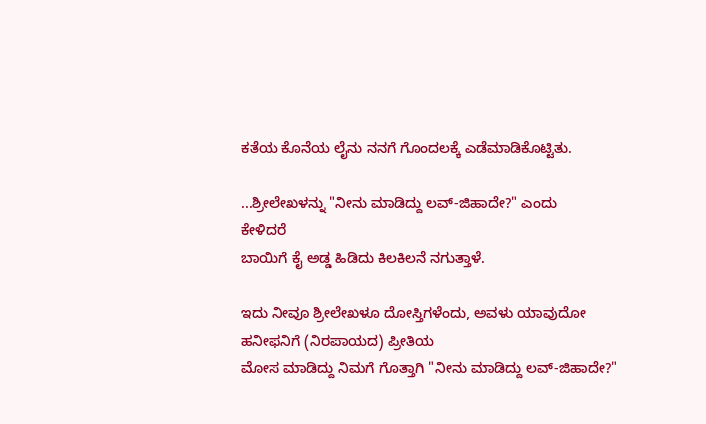ಕತೆಯ ಕೊನೆಯ ಲೈನು ನನಗೆ ಗೊಂದಲಕ್ಕೆ ಎಡೆಮಾಡಿಕೊಟ್ಟಿತು.

...ಶ್ರೀಲೇಖಳನ್ನು "ನೀನು ಮಾಡಿದ್ದು ಲವ್-ಜಿಹಾದೇ?" ಎಂದು
ಕೇಳಿದರೆ
ಬಾಯಿಗೆ ಕೈ ಅಡ್ಡ ಹಿಡಿದು ಕಿಲಕಿಲನೆ ನಗುತ್ತಾಳೆ.

ಇದು ನೀವೂ ಶ್ರೀಲೇಖಳೂ ದೋಸ್ತಿಗಳೆಂದು, ಅವಳು ಯಾವುದೋ ಹನೀಫನಿಗೆ (ನಿರಪಾಯದ) ಪ್ರೀತಿಯ
ಮೋಸ ಮಾಡಿದ್ದು ನಿಮಗೆ ಗೊತ್ತಾಗಿ "ನೀನು ಮಾಡಿದ್ದು ಲವ್-ಜಿಹಾದೇ?"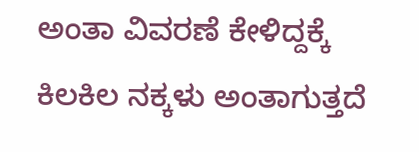ಅಂತಾ ವಿವರಣೆ ಕೇಳಿದ್ದಕ್ಕೆ
ಕಿಲಕಿಲ ನಕ್ಕಳು ಅಂತಾಗುತ್ತದೆ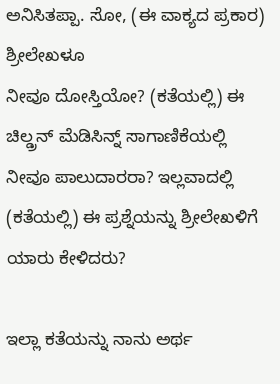ಅನಿಸಿತಪ್ಪಾ. ಸೋ, (ಈ ವಾಕ್ಯದ ಪ್ರಕಾರ) ಶ್ರೀಲೇಖಳೂ
ನೀವೂ ದೋಸ್ತಿಯೋ? (ಕತೆಯಲ್ಲಿ) ಈ ಚಿಲ್ಡ್ರನ್ ಮೆಡಿಸಿನ್ನ್ ಸಾಗಾಣಿಕೆಯಲ್ಲಿ
ನೀವೂ ಪಾಲುದಾರರಾ? ಇಲ್ಲವಾದಲ್ಲಿ (ಕತೆಯಲ್ಲಿ) ಈ ಪ್ರಶ್ನೆಯನ್ನು ಶ್ರೀಲೇಖಳಿಗೆ ಯಾರು ಕೇಳಿದರು?

ಇಲ್ಲಾ ಕತೆಯನ್ನು ನಾನು ಅರ್ಥ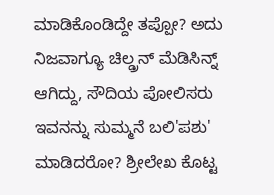ಮಾಡಿಕೊಂಡಿದ್ದೇ ತಪ್ಪೋ? ಅದು ನಿಜವಾಗ್ಯೂ ಚಿಲ್ಡ್ರನ್ ಮೆಡಿಸಿನ್ನ್ ಆಗಿದ್ದು, ಸೌದಿಯ ಪೋಲಿಸರು ಇವನನ್ನು ಸುಮ್ಮನೆ ಬಲಿ'ಪಶು' ಮಾಡಿದರೋ? ಶ್ರೀಲೇಖ ಕೊಟ್ಟ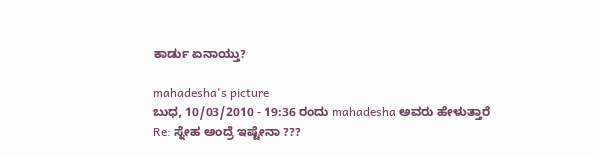ಕಾರ್ಡು ಏನಾಯ್ತು?

mahadesha's picture
ಬುಧ, 10/03/2010 - 19:36 ರಂದು mahadesha ಅವರು ಹೇಳುತ್ತಾರೆ
Re: ಸ್ನೇಹ ಅಂದ್ರೆ ಇಷ್ಟೇನಾ ???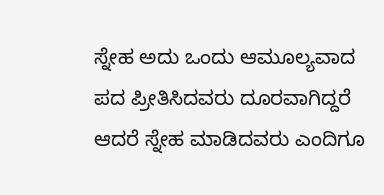ಸ್ನೇಹ ಅದು ಒಂದು ಆಮೂಲ್ಯವಾದ ಪದ ಪ್ರೀತಿಸಿದವರು ದೂರವಾಗಿದ್ದರೆ ಆದರೆ ಸ್ನೇಹ ಮಾಡಿದವರು ಎಂದಿಗೂ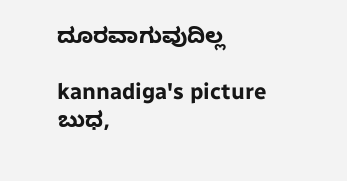ದೂರವಾಗುವುದಿಲ್ಲ

kannadiga's picture
ಬುಧ,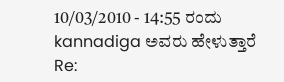10/03/2010 - 14:55 ರಂದು kannadiga ಅವರು ಹೇಳುತ್ತಾರೆ
Re: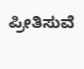ಪ್ರೀತಿಸುವೆ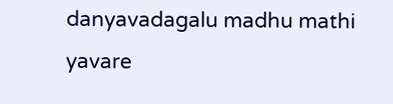danyavadagalu madhu mathi yavare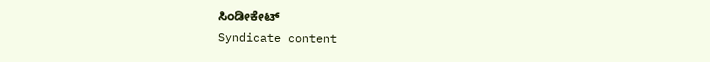ಸಿಂಡೀಕೇಟ್
Syndicate content